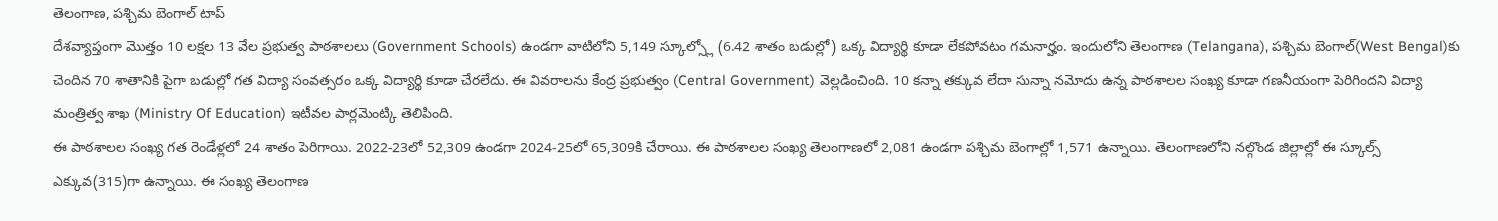తెలంగాణ, పశ్చిమ బెంగాల్ టాప్
దేశవ్యాప్తంగా మొత్తం 10 లక్షల 13 వేల ప్రభుత్వ పాఠశాలలు (Government Schools) ఉండగా వాటిలోని 5,149 స్కూల్స్లో (6.42 శాతం బడుల్లో) ఒక్క విద్యార్థి కూడా లేకపోవటం గమనార్హం. ఇందులోని తెలంగాణ (Telangana), పశ్చిమ బెంగాల్(West Bengal)కు చెందిన 70 శాతానికి పైగా బడుల్లో గత విద్యా సంవత్సరం ఒక్క విద్యార్థి కూడా చేరలేదు. ఈ వివరాలను కేంద్ర ప్రభుత్వం (Central Government) వెల్లడించింది. 10 కన్నా తక్కువ లేదా సున్నా నమోదు ఉన్న పాఠశాలల సంఖ్య కూడా గణనీయంగా పెరిగిందని విద్యా మంత్రిత్వ శాఖ (Ministry Of Education) ఇటీవల పార్లమెంట్కి తెలిపింది.
ఈ పాఠశాలల సంఖ్య గత రెండేళ్లలో 24 శాతం పెరిగాయి. 2022-23లో 52,309 ఉండగా 2024-25లో 65,309కి చేరాయి. ఈ పాఠశాలల సంఖ్య తెలంగాణలో 2,081 ఉండగా పశ్చిమ బెంగాల్లో 1,571 ఉన్నాయి. తెలంగాణలోని నల్గొండ జిల్లాల్లో ఈ స్కూల్స్ ఎక్కువ(315)గా ఉన్నాయి. ఈ సంఖ్య తెలంగాణ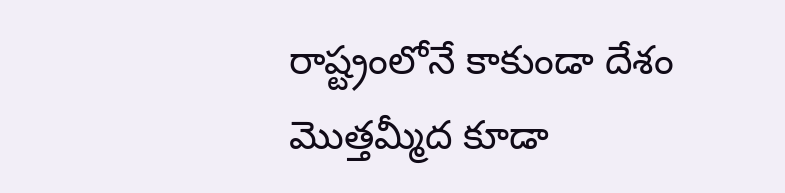రాష్ట్రంలోనే కాకుండా దేశం మొత్తమ్మీద కూడా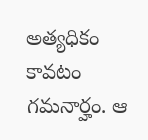అత్యధికం కావటం గమనార్హం. ఆ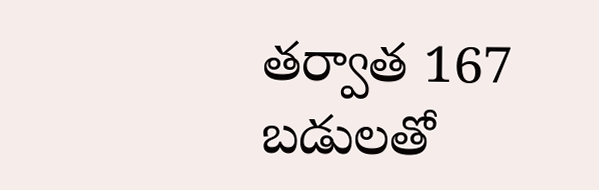తర్వాత 167 బడులతో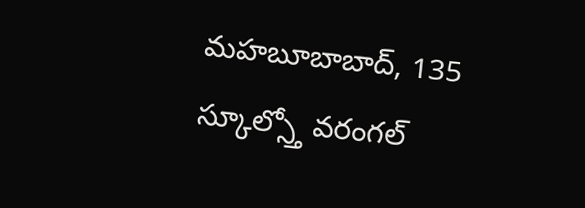మహబూబాబాద్, 135 స్కూల్స్తో వరంగల్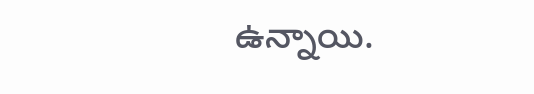ఉన్నాయి.